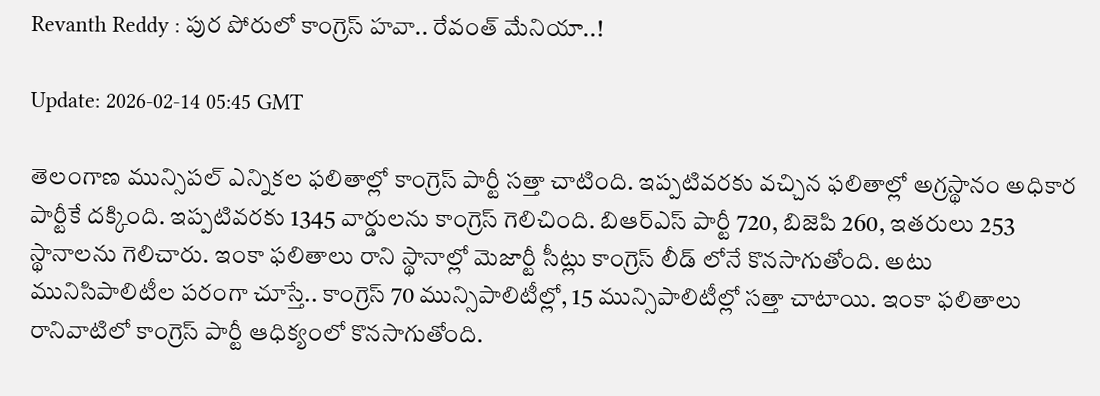Revanth Reddy : పుర పోరులో కాంగ్రెస్ హవా.. రేవంత్ మేనియా..!

Update: 2026-02-14 05:45 GMT

తెలంగాణ మున్సిపల్ ఎన్నికల ఫలితాల్లో కాంగ్రెస్ పార్టీ సత్తా చాటింది. ఇప్పటివరకు వచ్చిన ఫలితాల్లో అగ్రస్థానం అధికార పార్టీకే దక్కింది. ఇప్పటివరకు 1345 వార్డులను కాంగ్రెస్ గెలిచింది. బిఆర్ఎస్ పార్టీ 720, బిజెపి 260, ఇతరులు 253 స్థానాలను గెలిచారు. ఇంకా ఫలితాలు రాని స్థానాల్లో మెజార్టీ సీట్లు కాంగ్రెస్ లీడ్ లోనే కొనసాగుతోంది. అటు మునిసిపాలిటీల పరంగా చూస్తే.. కాంగ్రెస్ 70 మున్సిపాలిటీల్లో, 15 మున్సిపాలిటీల్లో సత్తా చాటాయి. ఇంకా ఫలితాలు రానివాటిలో కాంగ్రెస్ పార్టీ ఆధిక్యంలో కొనసాగుతోంది.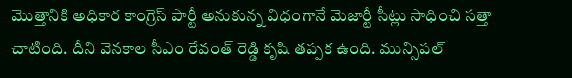మొత్తానికి అధికార కాంగ్రెస్ పార్టీ అనుకున్న విధంగానే మెజార్టీ సీట్లు సాధించి సత్తా చాటింది. దీని వెనకాల సీఎం రేవంత్ రెడ్డి కృషి తప్పక ఉంది. మున్సిపల్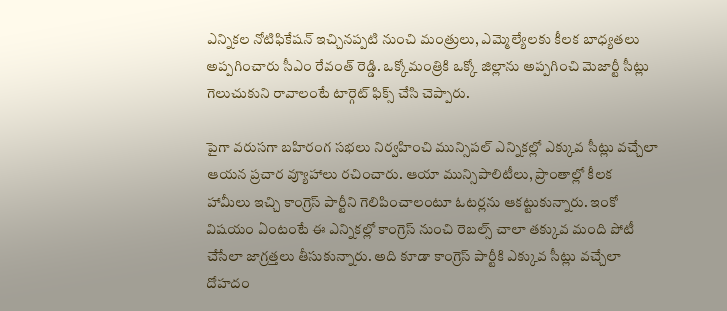ఎన్నికల నోటిఫికేషన్ ఇచ్చినప్పటి నుంచి మంత్రులు, ఎమ్మెల్యేలకు కీలక బాధ్యతలు అప్పగించారు సీఎం రేవంత్ రెడ్డి. ఒక్కోమంత్రికి ఒక్కో జిల్లాను అప్పగించి మెజార్టీ సీట్లు గెలుచుకుని రావాలంటే టార్గెట్ ఫిక్స్ చేసి చెప్పారు.

పైగా వరుసగా బహిరంగ సభలు నిర్వహించి మున్సిపల్ ఎన్నికల్లో ఎక్కువ సీట్లు వచ్చేలా ఆయన ప్రచార వ్యూహాలు రచించారు. ఆయా మున్సిపాలిటీలు, ప్రాంతాల్లో కీలక హామీలు ఇచ్చి కాంగ్రెస్ పార్టీని గెలిపించాలంటూ ఓటర్లను ఆకట్టుకున్నారు. ఇంకో విషయం ఏంటంటే ఈ ఎన్నికల్లో కాంగ్రెస్ నుంచి రెబల్స్ చాలా తక్కువ మంది పోటీ చేసేలా జాగ్రత్తలు తీసుకున్నారు. అది కూడా కాంగ్రెస్ పార్టీకి ఎక్కువ సీట్లు వచ్చేలా దోహదం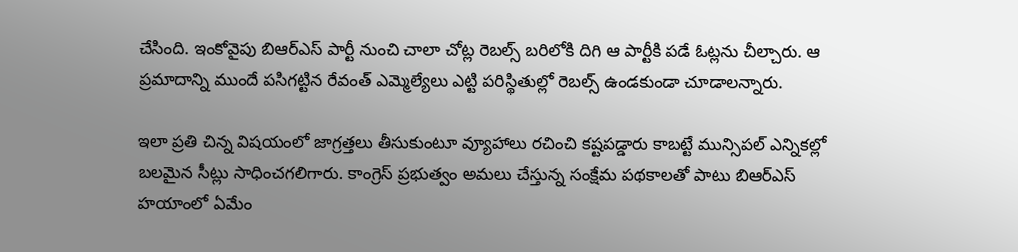చేసింది. ఇంకోవైపు బిఆర్ఎస్ పార్టీ నుంచి చాలా చోట్ల రెబల్స్ బరిలోకి దిగి ఆ పార్టీకి పడే ఓట్లను చీల్చారు. ఆ ప్రమాదాన్ని ముందే పసిగట్టిన రేవంత్ ఎమ్మెల్యేలు ఎట్టి పరిస్థితుల్లో రెబల్స్ ఉండకుండా చూడాలన్నారు.

ఇలా ప్రతి చిన్న విషయంలో జాగ్రత్తలు తీసుకుంటూ వ్యూహాలు రచించి కష్టపడ్డారు కాబట్టే మున్సిపల్ ఎన్నికల్లో బలమైన సీట్లు సాధించగలిగారు. కాంగ్రెస్ ప్రభుత్వం అమలు చేస్తున్న సంక్షేమ పథకాలతో పాటు బిఆర్ఎస్ హయాంలో ఏమేం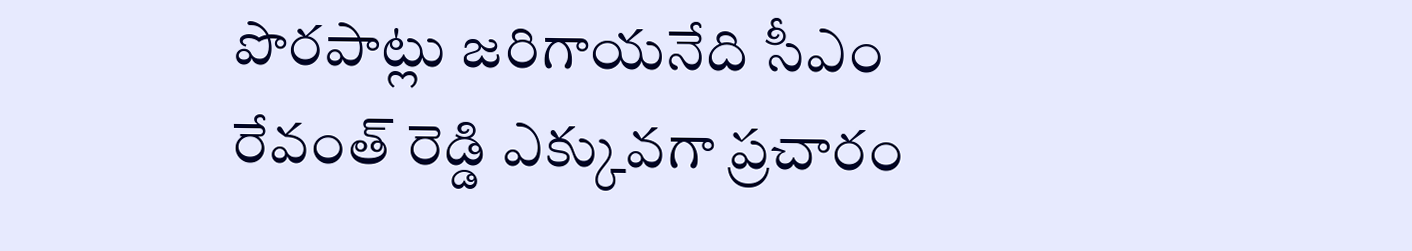పొరపాట్లు జరిగాయనేది సీఎం రేవంత్ రెడ్డి ఎక్కువగా ప్రచారం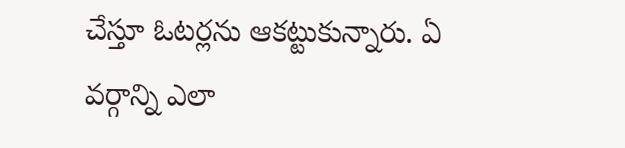చేస్తూ ఓటర్లను ఆకట్టుకున్నారు. ఏ వర్గాన్ని ఎలా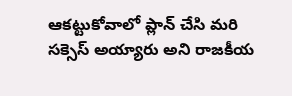ఆకట్టుకోవాలో ప్లాన్ చేసి మరి సక్సెస్ అయ్యారు అని రాజకీయ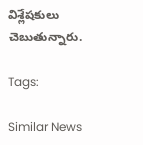విశ్లేషకులు చెబుతున్నారు.

Tags:

Similar News